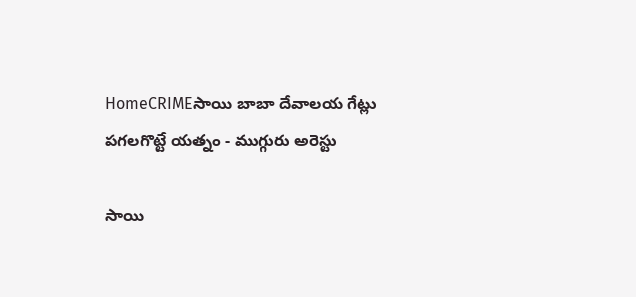HomeCRIMEసాయి బాబా దేవాలయ గేట్లు పగలగొట్టే యత్నం - ముగ్గురు అరెస్టు

సాయి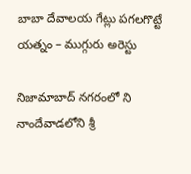బాబా దేవాలయ గేట్లు పగలగొట్టే యత్నం – ముగ్గురు అరెస్టు

నిజామాబాద్ నగరంలో ని నాందేవాడలోని శ్రీ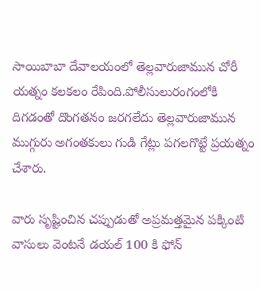సాయిబాబా దేవాలయంలో తెల్లవారుజామున చోరీ యత్నం కలకలం రేపింది.పోలీసులురంగంలోకి దిగడంతో దొంగతనం జరగలేదు తెల్లవారుజామున ముగ్గురు అగంతకులు గుడి గేట్లు పగలగొట్టే ప్రయత్నం చేశారు.

వారు సృష్టించిన చప్పుడుతో అప్రమత్తమైన పక్కింటి వాసులు వెంటనే డయల్ 100 కి ఫోన్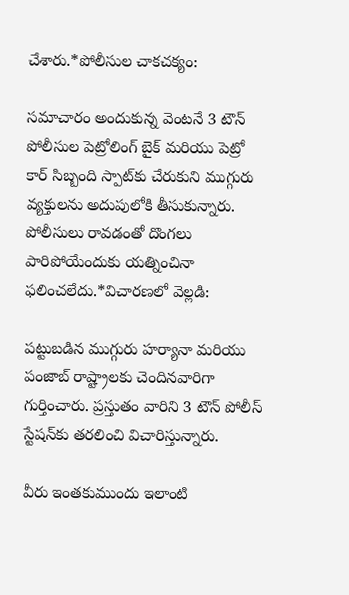చేశారు.*పోలీసుల చాకచక్యం:

సమాచారం అందుకున్న వెంటనే 3 టౌన్ పోలీసుల పెట్రోలింగ్ బైక్ మరియు పెట్రో కార్ సిబ్బంది స్పాట్‌కు చేరుకుని ముగ్గురు వ్యక్తులను అదుపులోకి తీసుకున్నారు. పోలీసులు రావడంతో దొంగలు పారిపోయేందుకు యత్నించినా ఫలించలేదు.*విచారణలో వెల్లడి:

పట్టుబడిన ముగ్గురు హర్యానా మరియు పంజాబ్ రాష్ట్రాలకు చెందినవారిగా గుర్తించారు. ప్రస్తుతం వారిని 3 టౌన్ పోలీస్ స్టేషన్‌కు తరలించి విచారిస్తున్నారు.

వీరు ఇంతకుముందు ఇలాంటి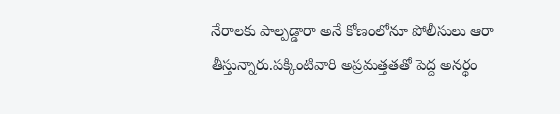నేరాలకు పాల్పడ్డారా అనే కోణంలోనూ పోలీసులు ఆరా తీస్తున్నారు.పక్కింటివారి అప్రమత్తతతో పెద్ద అనర్థం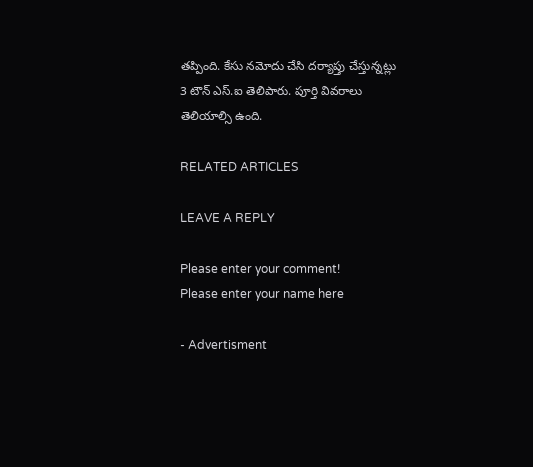తప్పింది. కేసు నమోదు చేసి దర్యాప్తు చేస్తున్నట్లు 3 టౌన్ ఎస్.ఐ తెలిపారు. పూర్తి వివరాలు తెలియాల్సి ఉంది.

RELATED ARTICLES

LEAVE A REPLY

Please enter your comment!
Please enter your name here

- Advertisment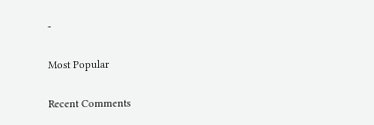-

Most Popular

Recent Comments